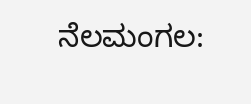ನೆಲಮಂಗಲ: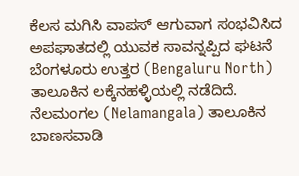ಕೆಲಸ ಮಗಿಸಿ ವಾಪಸ್ ಆಗುವಾಗ ಸಂಭವಿಸಿದ ಅಪಘಾತದಲ್ಲಿ ಯುವಕ ಸಾವನ್ನಪ್ಪಿದ ಘಟನೆ ಬೆಂಗಳೂರು ಉತ್ತರ (Bengaluru North) ತಾಲೂಕಿನ ಲಕ್ಕೆನಹಳ್ಳಿಯಲ್ಲಿ ನಡೆದಿದೆ.
ನೆಲಮಂಗಲ (Nelamangala) ತಾಲೂಕಿನ ಬಾಣಸವಾಡಿ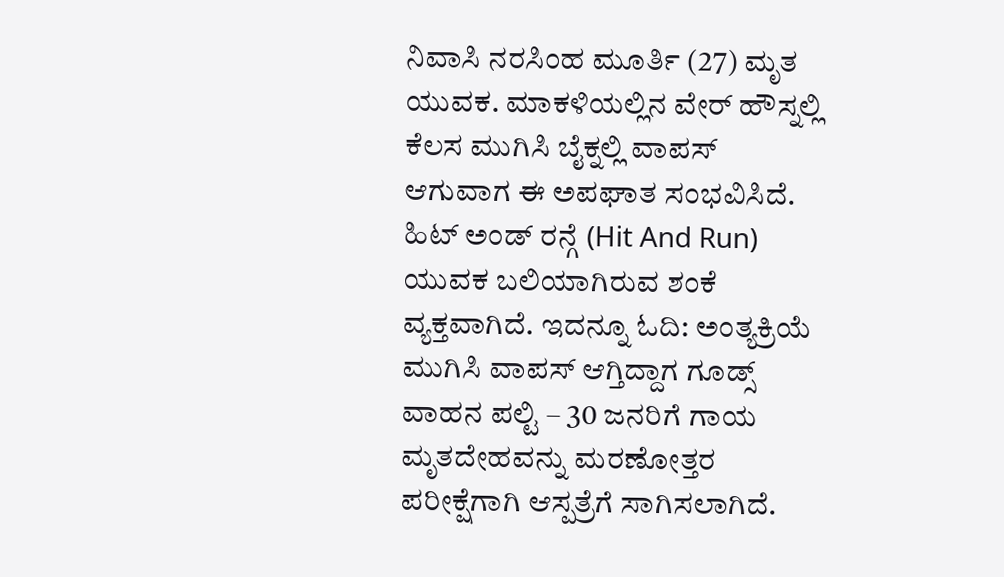ನಿವಾಸಿ ನರಸಿಂಹ ಮೂರ್ತಿ (27) ಮೃತ ಯುವಕ. ಮಾಕಳಿಯಲ್ಲಿನ ವೇರ್ ಹೌಸ್ನಲ್ಲಿ ಕೆಲಸ ಮುಗಿಸಿ ಬೈಕ್ನಲ್ಲಿ ವಾಪಸ್ ಆಗುವಾಗ ಈ ಅಪಘಾತ ಸಂಭವಿಸಿದೆ. ಹಿಟ್ ಅಂಡ್ ರನ್ಗೆ (Hit And Run) ಯುವಕ ಬಲಿಯಾಗಿರುವ ಶಂಕೆ ವ್ಯಕ್ತವಾಗಿದೆ. ಇದನ್ನೂ ಓದಿ: ಅಂತ್ಯಕ್ರಿಯೆ ಮುಗಿಸಿ ವಾಪಸ್ ಆಗ್ತಿದ್ದಾಗ ಗೂಡ್ಸ್ ವಾಹನ ಪಲ್ಟಿ – 30 ಜನರಿಗೆ ಗಾಯ
ಮೃತದೇಹವನ್ನು ಮರಣೋತ್ತರ ಪರೀಕ್ಷೆಗಾಗಿ ಆಸ್ಪತ್ರೆಗೆ ಸಾಗಿಸಲಾಗಿದೆ.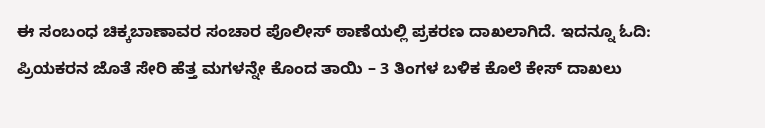ಈ ಸಂಬಂಧ ಚಿಕ್ಕಬಾಣಾವರ ಸಂಚಾರ ಪೊಲೀಸ್ ಠಾಣೆಯಲ್ಲಿ ಪ್ರಕರಣ ದಾಖಲಾಗಿದೆ. ಇದನ್ನೂ ಓದಿ: ಪ್ರಿಯಕರನ ಜೊತೆ ಸೇರಿ ಹೆತ್ತ ಮಗಳನ್ನೇ ಕೊಂದ ತಾಯಿ – 3 ತಿಂಗಳ ಬಳಿಕ ಕೊಲೆ ಕೇಸ್ ದಾಖಲು